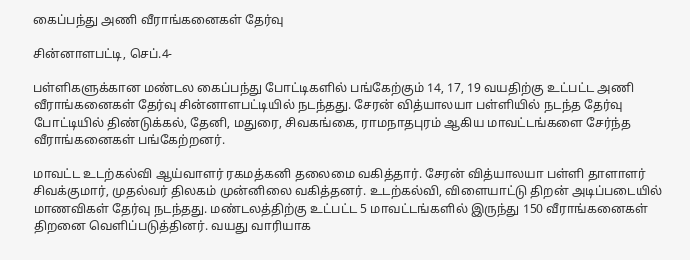கைப்பந்து அணி வீராங்கனைகள் தேர்வு

சின்னாளபட்டி, செப்.4-

பள்ளிகளுக்கான மண்டல கைப்பந்து போட்டிகளில் பங்கேற்கும் 14, 17, 19 வயதிற்கு உட்பட்ட அணி வீராங்கனைகள் தேர்வு சின்னாளபட்டியில் நடந்தது. சேரன் வித்யாலயா பள்ளியில் நடந்த தேர்வு போட்டியில் திண்டுக்கல், தேனி, மதுரை, சிவகங்கை, ராமநாதபுரம் ஆகிய மாவட்டங்களை சேர்ந்த வீராங்கனைகள் பங்கேற்றனர்.

மாவட்ட உடற்கல்வி ஆய்வாளர் ரகமத்கனி தலைமை வகித்தார். சேரன் வித்யாலயா பள்ளி தாளாளர் சிவக்குமார், முதல்வர் திலகம் முன்னிலை வகித்தனர். உடற்கல்வி, விளையாட்டு திறன் அடிப்படையில் மாணவிகள் தேர்வு நடந்தது. மண்டலத்திற்கு உட்பட்ட 5 மாவட்டங்களில் இருந்து 150 வீராங்கனைகள் திறனை வெளிப்படுத்தினர். வயது வாரியாக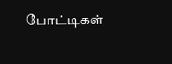போட்டிகள்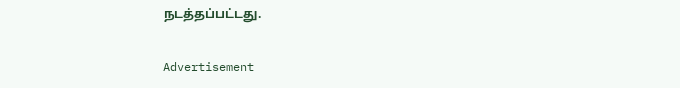நடத்தப்பட்டது.

Advertisement